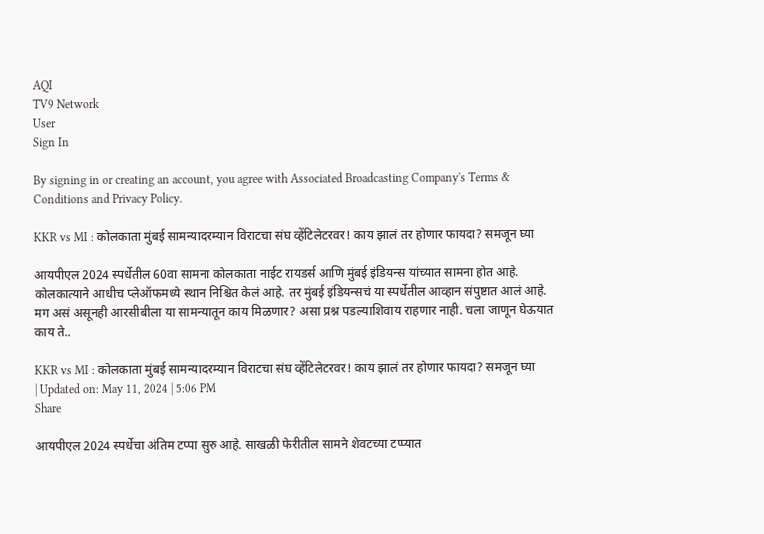AQI
TV9 Network
User
Sign In

By signing in or creating an account, you agree with Associated Broadcasting Company's Terms & Conditions and Privacy Policy.

KKR vs MI : कोलकाता मुंबई सामन्यादरम्यान विराटचा संघ व्हेंटिलेटरवर! काय झालं तर होणार फायदा? समजून घ्या

आयपीएल 2024 स्पर्धेतील 60वा सामना कोलकाता नाईट रायडर्स आणि मुंबई इंडियन्स यांच्यात सामना होत आहे. कोलकात्याने आधीच प्लेऑफमध्ये स्थान निश्चित केलं आहे. तर मुंबई इंडियन्सचं या स्पर्धेतील आव्हान संपुष्टात आलं आहे. मग असं असूनही आरसीबीला या सामन्यातून काय मिळणार? असा प्रश्न पडल्याशिवाय राहणार नाही. चला जाणून घेऊयात काय ते..

KKR vs MI : कोलकाता मुंबई सामन्यादरम्यान विराटचा संघ व्हेंटिलेटरवर! काय झालं तर होणार फायदा? समजून घ्या
| Updated on: May 11, 2024 | 5:06 PM
Share

आयपीएल 2024 स्पर्धेचा अंतिम टप्पा सुरु आहे. साखळी फेरीतील सामने शेवटच्या टप्प्यात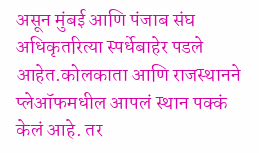असून मुंबई आणि पंजाब संघ अधिकृतरित्या स्पर्धेबाहेर पडले आहेत.कोलकाता आणि राजस्थानने प्लेऑफमधील आपलं स्थान पक्कं केलं आहे. तर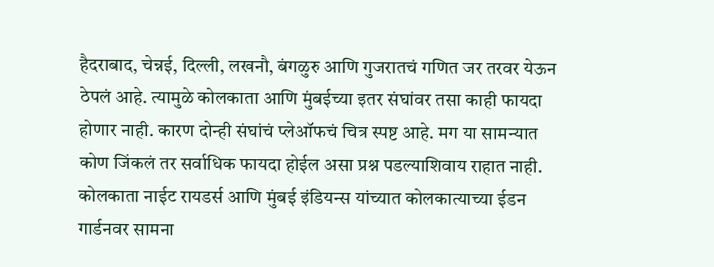हैदराबाद, चेन्नई, दिल्ली, लखनौ, बंगळुरु आणि गुजरातचं गणित जर तरवर येऊन ठेपलं आहे. त्यामुळे कोलकाता आणि मुंबईच्या इतर संघांवर तसा काही फायदा होणार नाही. कारण दोन्ही संघांचं प्लेऑफचं चित्र स्पष्ट आहे. मग या सामन्यात कोण जिंकलं तर सर्वाधिक फायदा होईल असा प्रश्न पडल्याशिवाय राहात नाही. कोलकाता नाईट रायडर्स आणि मुंबई इंडियन्स यांच्यात कोलकात्याच्या ईडन गार्डनवर सामना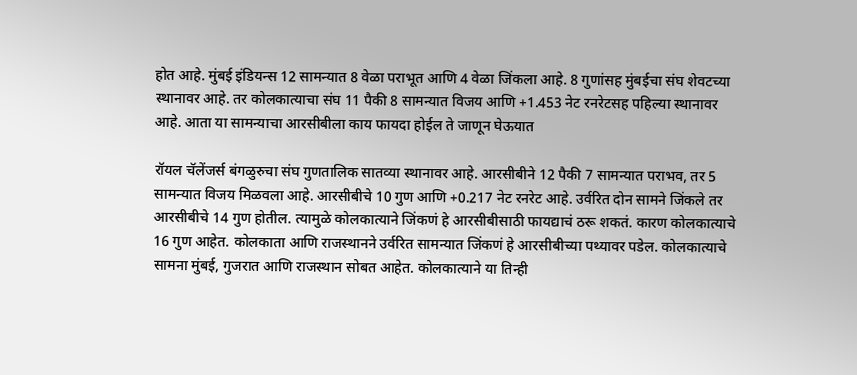होत आहे. मुंबई इंडियन्स 12 सामन्यात 8 वेळा पराभूत आणि 4 वेळा जिंकला आहे. 8 गुणांसह मुंबईचा संघ शेवटच्या स्थानावर आहे. तर कोलकात्याचा संघ 11 पैकी 8 सामन्यात विजय आणि +1.453 नेट रनरेटसह पहिल्या स्थानावर आहे. आता या सामन्याचा आरसीबीला काय फायदा होईल ते जाणून घेऊयात

रॉयल चॅलेंजर्स बंगळुरुचा संघ गुणतालिक सातव्या स्थानावर आहे. आरसीबीने 12 पैकी 7 सामन्यात पराभव, तर 5 सामन्यात विजय मिळवला आहे. आरसीबीचे 10 गुण आणि +0.217 नेट रनरेट आहे. उर्वरित दोन सामने जिंकले तर आरसीबीचे 14 गुण होतील. त्यामुळे कोलकात्याने जिंकणं हे आरसीबीसाठी फायद्याचं ठरू शकतं. कारण कोलकात्याचे 16 गुण आहेत. कोलकाता आणि राजस्थानने उर्वरित सामन्यात जिंकणं हे आरसीबीच्या पथ्यावर पडेल. कोलकात्याचे सामना मुंबई, गुजरात आणि राजस्थान सोबत आहेत. कोलकात्याने या तिन्ही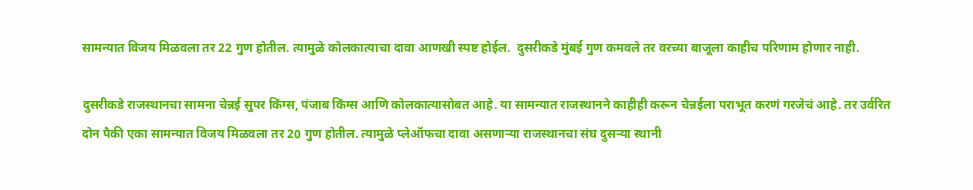सामन्यात विजय मिळवला तर 22 गुण होतील. त्यामुळे कोलकात्याचा दावा आणखी स्पष्ट होईल.  दुसरीकडे मुंबई गुण कमवले तर वरच्या बाजूला काहीच परिणाम होणार नाही.

दुसरीकडे राजस्थानचा सामना चेन्नई सुपर किंग्स, पंजाब किंग्स आणि कोलकात्यासोबत आहे. या सामन्यात राजस्थानने काहीही करून चेन्नईला पराभूत करणं गरजेचं आहे. तर उर्वरित दोन पैकी एका सामन्यात विजय मिळवला तर 20 गुण होतील. त्यामुळे प्लेऑफचा दावा असणाऱ्या राजस्थानचा संघ दुसऱ्या स्थानी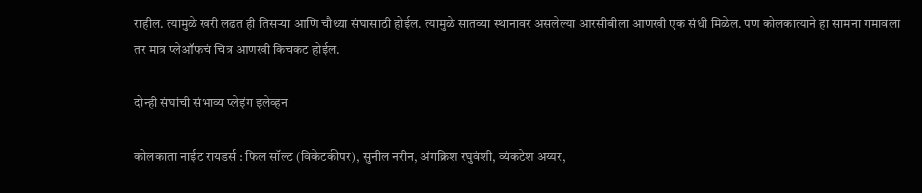राहील. त्यामुळे खरी लढत ही तिसऱ्या आणि चौथ्या संघासाठी होईल. त्यामुळे सातव्या स्थानावर असलेल्या आरसीबीला आणखी एक संधी मिळेल. पण कोलकात्याने हा सामना गमावला तर मात्र प्लेऑफचं चित्र आणखी किचकट होईल.

दोन्ही संघांची संभाव्य प्लेइंग इलेव्हन

कोलकाता नाईट रायडर्स : फिल सॉल्ट (विकेटकीपर), सुनील नरीन, अंगक्रिश रघुवंशी, व्यंकटेश अय्यर,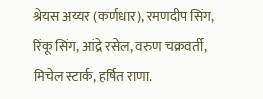श्रेयस अय्यर (कर्णधार), रमणदीप सिंग, रिंकू सिंग, आंद्रे रसेल, वरुण चक्रवर्ती, मिचेल स्टार्क, हर्षित राणा.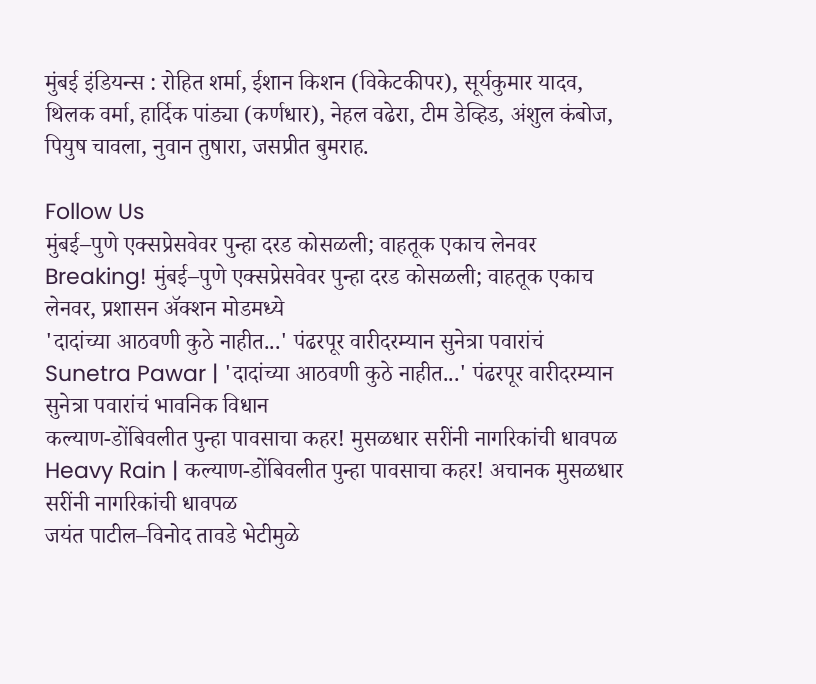मुंबई इंडियन्स : रोहित शर्मा, ईशान किशन (विकेटकीपर), सूर्यकुमार यादव, थिलक वर्मा, हार्दिक पांड्या (कर्णधार), नेहल वढेरा, टीम डेव्हिड, अंशुल कंबोज, पियुष चावला, नुवान तुषारा, जसप्रीत बुमराह.

Follow Us
मुंबई–पुणे एक्सप्रेसवेवर पुन्हा दरड कोसळली; वाहतूक एकाच लेनवर
Breaking! मुंबई–पुणे एक्सप्रेसवेवर पुन्हा दरड कोसळली; वाहतूक एकाच लेनवर, प्रशासन ॲक्शन मोडमध्ये
'दादांच्या आठवणी कुठे नाहीत...' पंढरपूर वारीदरम्यान सुनेत्रा पवारांचं
Sunetra Pawar | 'दादांच्या आठवणी कुठे नाहीत...' पंढरपूर वारीदरम्यान सुनेत्रा पवारांचं भावनिक विधान
कल्याण-डोंबिवलीत पुन्हा पावसाचा कहर! मुसळधार सरींनी नागरिकांची धावपळ
Heavy Rain | कल्याण-डोंबिवलीत पुन्हा पावसाचा कहर! अचानक मुसळधार सरींनी नागरिकांची धावपळ
जयंत पाटील–विनोद तावडे भेटीमुळे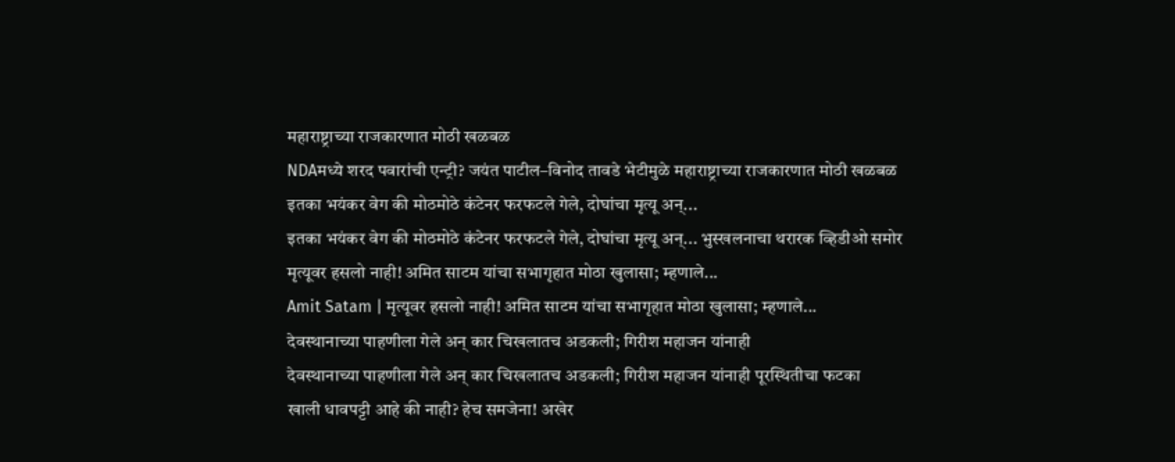महाराष्ट्राच्या राजकारणात मोठी खळबळ
NDAमध्ये शरद पवारांची एन्ट्री? जयंत पाटील–विनोद तावडे भेटीमुळे महाराष्ट्राच्या राजकारणात मोठी खळबळ
इतका भयंकर वेग की मोठमोठे कंटेनर फरफटले गेले, दोघांचा मृत्यू अन्...
इतका भयंकर वेग की मोठमोठे कंटेनर फरफटले गेले, दोघांचा मृत्यू अन्... भुस्खलनाचा थरारक व्हिडीओ समोर
मृत्यूवर हसलो नाही! अमित साटम यांचा सभागृहात मोठा खुलासा; म्हणाले...
Amit Satam | मृत्यूवर हसलो नाही! अमित साटम यांचा सभागृहात मोठा खुलासा; म्हणाले...
देवस्थानाच्या पाहणीला गेले अन् कार चिखलातच अडकली; गिरीश महाजन यांनाही
देवस्थानाच्या पाहणीला गेले अन् कार चिखलातच अडकली; गिरीश महाजन यांनाही पूरस्थितीचा फटका
खाली धावपट्टी आहे की नाही? हेच समजेना! अखेर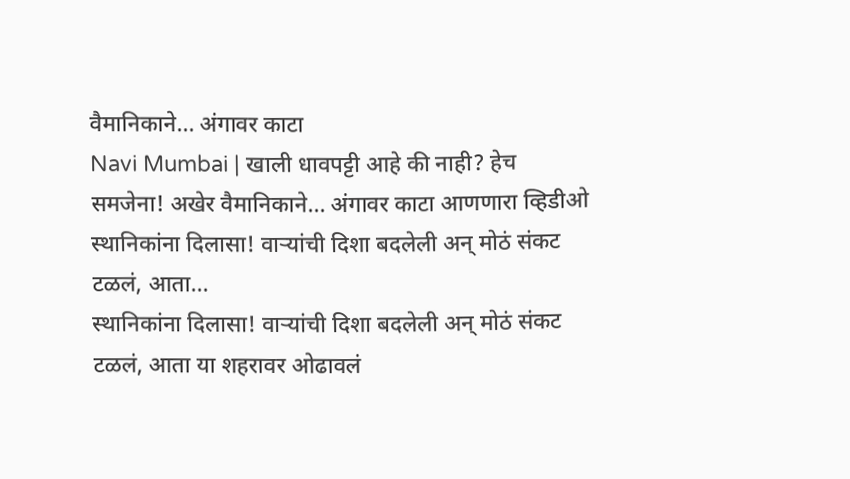वैमानिकाने... अंगावर काटा
Navi Mumbai | खाली धावपट्टी आहे की नाही? हेच समजेना! अखेर वैमानिकाने... अंगावर काटा आणणारा व्हिडीओ
स्थानिकांना दिलासा! वाऱ्यांची दिशा बदलेली अन् मोठं संकट टळलं, आता...
स्थानिकांना दिलासा! वाऱ्यांची दिशा बदलेली अन् मोठं संकट टळलं, आता या शहरावर ओढावलं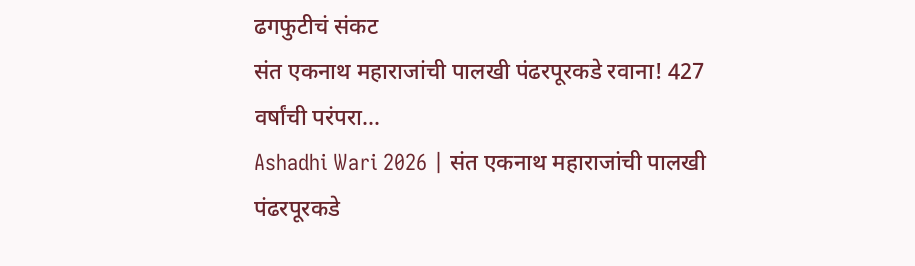ढगफुटीचं संकट
संत एकनाथ महाराजांची पालखी पंढरपूरकडे रवाना! 427 वर्षांची परंपरा...
Ashadhi Wari 2026 | संत एकनाथ महाराजांची पालखी पंढरपूरकडे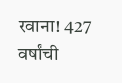रवाना! 427 वर्षांची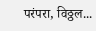परंपरा, विठ्ठल...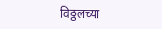विठ्ठलच्या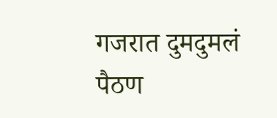गजरात दुमदुमलं पैठण